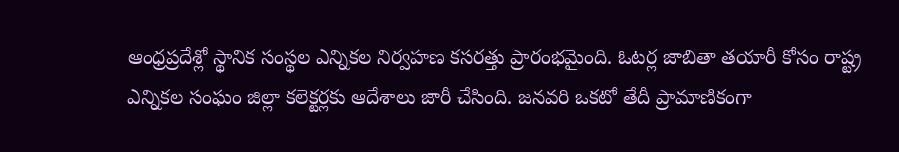ఆంధ్రప్రదేశ్లో స్థానిక సంస్థల ఎన్నికల నిర్వహణ కసరత్తు ప్రారంభమైంది. ఓటర్ల జాబితా తయారీ కోసం రాష్ట్ర ఎన్నికల సంఘం జిల్లా కలెక్టర్లకు ఆదేశాలు జారీ చేసింది. జనవరి ఒకటో తేదీ ప్రామాణికంగా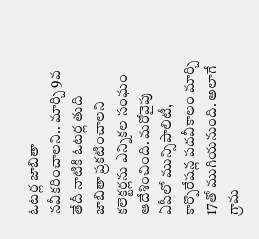ఓటర్ల జాబితా నవీకరించాలని.. మార్చి 9వ తేదీ నాటికి ఓటర్ల తుది జాబితా ప్రకటించాలని కలెక్టర్లను ఎన్నికల సంఘం ఆదేశించింది. మరోవైపు ఏపీలో మున్సిపాలిటీ, కార్పొరేషన్ల పదవీకాలం మార్చి 17తో ముగియనుంది. అలాగే గ్రామ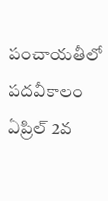పంచాయతీలో పదవీకాలం ఏప్రిల్ 2వ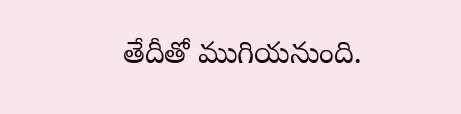తేదీతో ముగియనుంది.